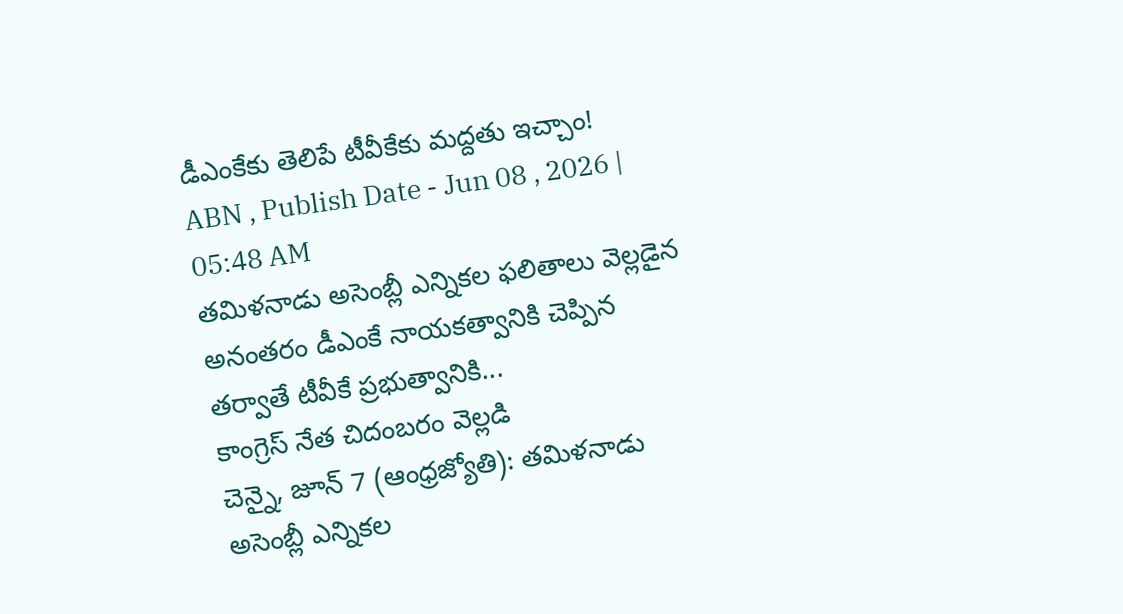డీఎంకేకు తెలిపే టీవీకేకు మద్దతు ఇచ్చాం!
ABN , Publish Date - Jun 08 , 2026 | 05:48 AM
తమిళనాడు అసెంబ్లీ ఎన్నికల ఫలితాలు వెల్లడైన అనంతరం డీఎంకే నాయకత్వానికి చెప్పిన తర్వాతే టీవీకే ప్రభుత్వానికి...
కాంగ్రెస్ నేత చిదంబరం వెల్లడి
చెన్నై, జూన్ 7 (ఆంధ్రజ్యోతి): తమిళనాడు అసెంబ్లీ ఎన్నికల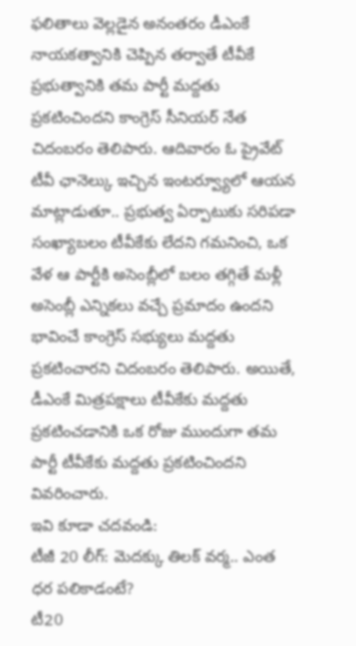ఫలితాలు వెల్లడైన అనంతరం డీఎంకే నాయకత్వానికి చెప్పిన తర్వాతే టీవీకే ప్రభుత్వానికి తమ పార్టీ మద్దతు ప్రకటించిందని కాంగ్రెస్ సీనియర్ నేత చిదంబరం తెలిపారు. ఆదివారం ఓ ప్రైవేట్ టీవీ ఛానెల్కు ఇచ్చిన ఇంటర్వ్యూలో ఆయన మాట్లాడుతూ.. ప్రభుత్వ ఏర్పాటుకు సరిపడా సంఖ్యాబలం టీవీకేకు లేదని గమనించి, ఒక వేళ ఆ పార్టీకి అసెంబ్లీలో బలం తగ్గితే మళ్లీ అసెంబ్లీ ఎన్నికలు వచ్చే ప్రమాదం ఉందని భావించే కాంగ్రెస్ సభ్యులు మద్దతు ప్రకటించారని చిదంబరం తెలిపారు. అయితే, డీఎంకే మిత్రపక్షాలు టీవీకేకు మద్దతు ప్రకటించడానికి ఒక రోజు ముందుగా తమ పార్టీ టీవీకేకు మద్దతు ప్రకటించిందని వివరించారు.
ఇవి కూడా చదవండి:
టీజీ 20 లీగ్: మెదక్కు తిలక్ వర్మ.. ఎంత ధర పలికాడంటే?
టీ20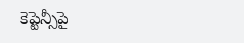కెప్టెన్సీపై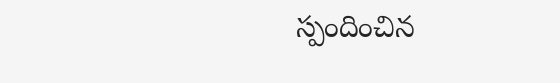స్పందించిన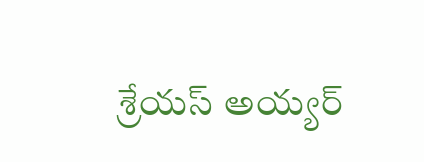శ్రేయస్ అయ్యర్